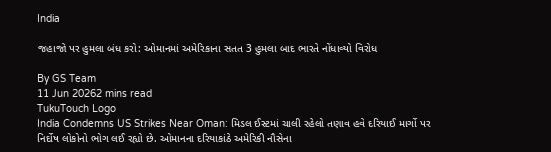India

જહાજો પર હુમલા બંધ કરો: ઓમાનમાં અમેરિકાના સતત 3 હુમલા બાદ ભારતે નોંધાવ્યો વિરોધ

By GS Team
11 Jun 20262 mins read
TukuTouch Logo
India Condemns US Strikes Near Oman: મિડલ ઈસ્ટમાં ચાલી રહેલો તણાવ હવે દરિયાઈ માર્ગો પર નિર્દોષ લોકોનો ભોગ લઈ રહ્યો છે. ઓમાનના દરિયાકાંઠે અમેરિકી નૌસેના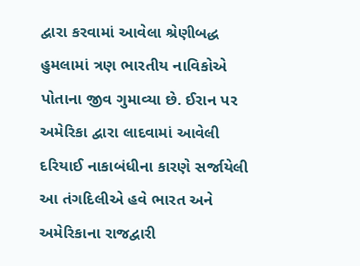દ્વારા કરવામાં આવેલા શ્રેણીબદ્ધ હુમલામાં ત્રણ ભારતીય નાવિકોએ પોતાના જીવ ગુમાવ્યા છે. ઈરાન પર અમેરિકા દ્વારા લાદવામાં આવેલી દરિયાઈ નાકાબંધીના કારણે સર્જાયેલી આ તંગદિલીએ હવે ભારત અને અમેરિકાના રાજદ્વારી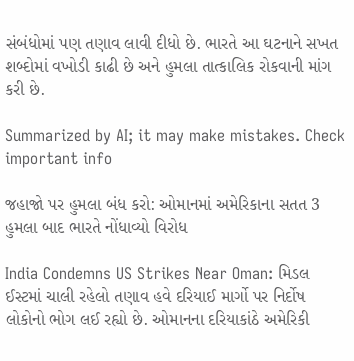સંબંધોમાં પણ તણાવ લાવી દીધો છે. ભારતે આ ઘટનાને સખત શબ્દોમાં વખોડી કાઢી છે અને હુમલા તાત્કાલિક રોકવાની માંગ કરી છે.

Summarized by AI; it may make mistakes. Check important info

જહાજો પર હુમલા બંધ કરો: ઓમાનમાં અમેરિકાના સતત 3 હુમલા બાદ ભારતે નોંધાવ્યો વિરોધ

India Condemns US Strikes Near Oman: મિડલ ઈસ્ટમાં ચાલી રહેલો તણાવ હવે દરિયાઈ માર્ગો પર નિર્દોષ લોકોનો ભોગ લઈ રહ્યો છે. ઓમાનના દરિયાકાંઠે અમેરિકી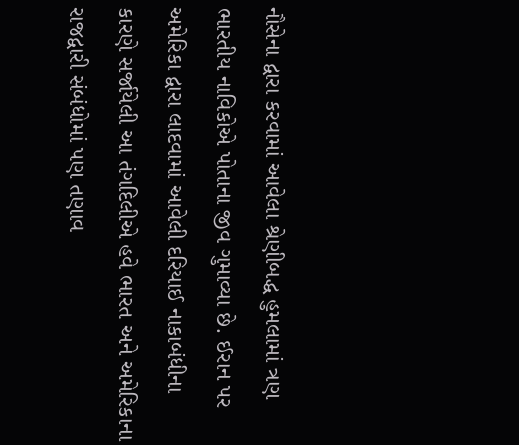નૌસેના દ્વારા કરવામાં આવેલા શ્રેણીબદ્ધ હુમલામાં ત્રણ ભારતીય નાવિકોએ પોતાના જીવ ગુમાવ્યા છે. ઈરાન પર અમેરિકા દ્વારા લાદવામાં આવેલી દરિયાઈ નાકાબંધીના કારણે સર્જાયેલી આ તંગદિલીએ હવે ભારત અને અમેરિકાના રાજદ્વારી સંબંધોમાં પણ તણાવ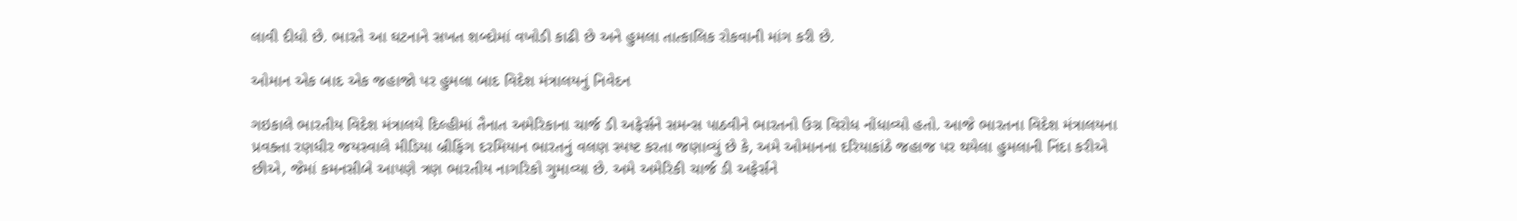લાવી દીધો છે. ભારતે આ ઘટનાને સખત શબ્દોમાં વખોડી કાઢી છે અને હુમલા તાત્કાલિક રોકવાની માંગ કરી છે.

ઓમાન એક બાદ એક જહાજો પર હુમલા બાદ વિદેશ મંત્રાલયનું નિવેદન

ગઇકાલે ભારતીય વિદેશ મંત્રાલયે દિલ્હીમાં તૈનાત અમેરિકાના ચાર્જ ડી અફેર્સને સમન્સ પાઠવીને ભારતનો ઉગ્ર વિરોધ નોંધાવ્યો હતો. આજે ભારતના વિદેશ મંત્રાલયના પ્રવક્તા રણધીર જયસ્વાલે મીડિયા બ્રીફિંગ દરમિયાન ભારતનું વલણ સ્પષ્ટ કરતા જણાવ્યું છે કે, અમે ઓમાનના દરિયાકાંઠે જહાજ પર થયેલા હુમલાની નિંદા કરીએ છીએ, જેમાં કમનસીબે આપણે ત્રણ ભારતીય નાગરિકો ગુમાવ્યા છે. અમે અમેરિકી ચાર્જ ડી અફેર્સને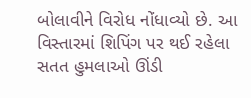બોલાવીને વિરોધ નોંધાવ્યો છે. આ વિસ્તારમાં શિપિંગ પર થઈ રહેલા સતત હુમલાઓ ઊંડી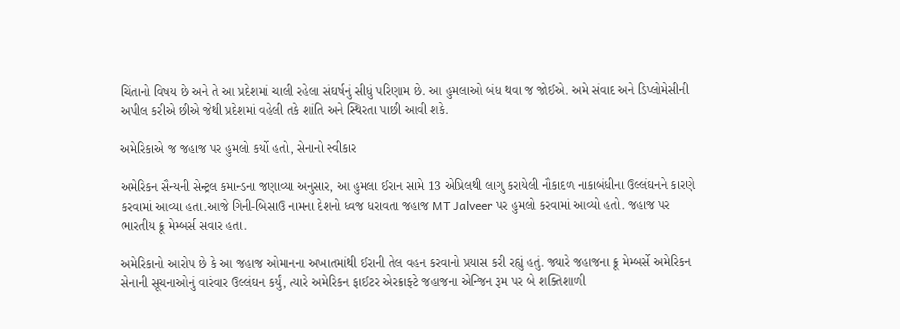ચિંતાનો વિષય છે અને તે આ પ્રદેશમાં ચાલી રહેલા સંઘર્ષનું સીધું પરિણામ છે. આ હુમલાઓ બંધ થવા જ જોઈએ. અમે સંવાદ અને ડિપ્લોમેસીની અપીલ કરીએ છીએ જેથી પ્રદેશમાં વહેલી તકે શાંતિ અને સ્થિરતા પાછી આવી શકે.

અમેરિકાએ જ જહાજ પર હુમલો કર્યો હતો, સેનાનો સ્વીકાર

અમેરિકન સૈન્યની સેન્ટ્રલ કમાન્ડના જણાવ્યા અનુસાર, આ હુમલા ઈરાન સામે 13 એપ્રિલથી લાગુ કરાયેલી નૌકાદળ નાકાબંધીના ઉલ્લંઘનને કારણે કરવામાં આવ્યા હતા.આજે ગિની-બિસાઉ નામના દેશનો ધ્વજ ધરાવતા જહાજ MT Jalveer પર હુમલો કરવામાં આવ્યો હતો. જહાજ પર ભારતીય ક્રૂ મેમ્બર્સ સવાર હતા.

અમેરિકાનો આરોપ છે કે આ જહાજ ઓમાનના અખાતમાંથી ઈરાની તેલ વહન કરવાનો પ્રયાસ કરી રહ્યું હતું. જ્યારે જહાજના ક્રૂ મેમ્બર્સે અમેરિકન સેનાની સૂચનાઓનું વારંવાર ઉલ્લંઘન કર્યું, ત્યારે અમેરિકન ફાઈટર એરક્રાફ્ટે જહાજના એન્જિન રૂમ પર બે શક્તિશાળી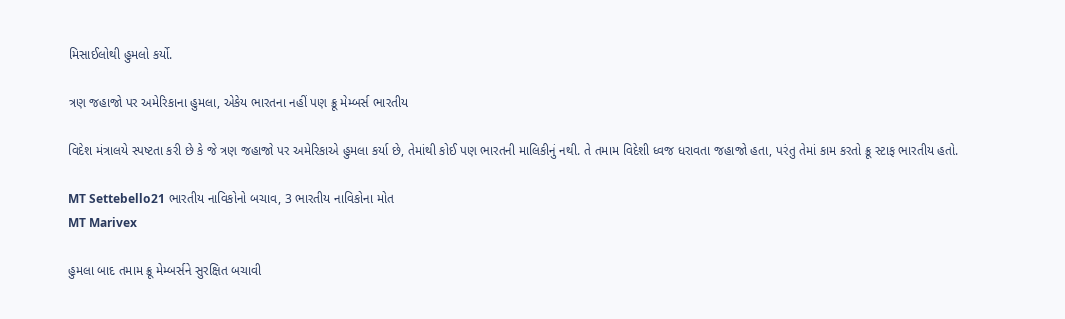મિસાઈલોથી હુમલો કર્યો.

ત્રણ જહાજો પર અમેરિકાના હુમલા, એકેય ભારતના નહીં પણ ક્રૂ મેમ્બર્સ ભારતીય

વિદેશ મંત્રાલયે સ્પષ્ટતા કરી છે કે જે ત્રણ જહાજો પર અમેરિકાએ હુમલા કર્યા છે, તેમાંથી કોઈ પણ ભારતની માલિકીનું નથી. તે તમામ વિદેશી ધ્વજ ધરાવતા જહાજો હતા, પરંતુ તેમાં કામ કરતો ક્રૂ સ્ટાફ ભારતીય હતો.

MT Settebello21 ભારતીય નાવિકોનો બચાવ, 3 ભારતીય નાવિકોના મોત
MT Marivex

હુમલા બાદ તમામ ક્રૂ મેમ્બર્સને સુરક્ષિત બચાવી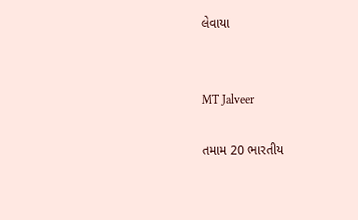લેવાયા


MT Jalveer

તમામ 20 ભારતીય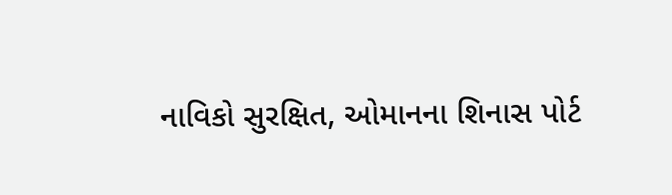નાવિકો સુરક્ષિત, ઓમાનના શિનાસ પોર્ટ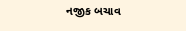નજીક બચાવ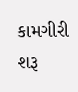કામગીરી શરૂ